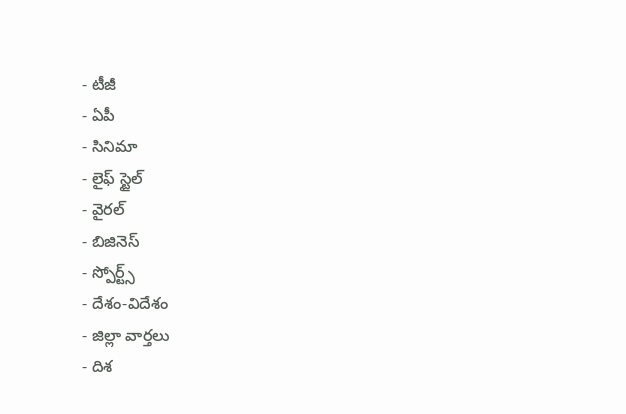- టీజీ
- ఏపీ
- సినిమా
- లైఫ్ స్టైల్
- వైరల్
- బిజినెస్
- స్పోర్ట్స్
- దేశం-విదేశం
- జిల్లా వార్తలు
- దిశ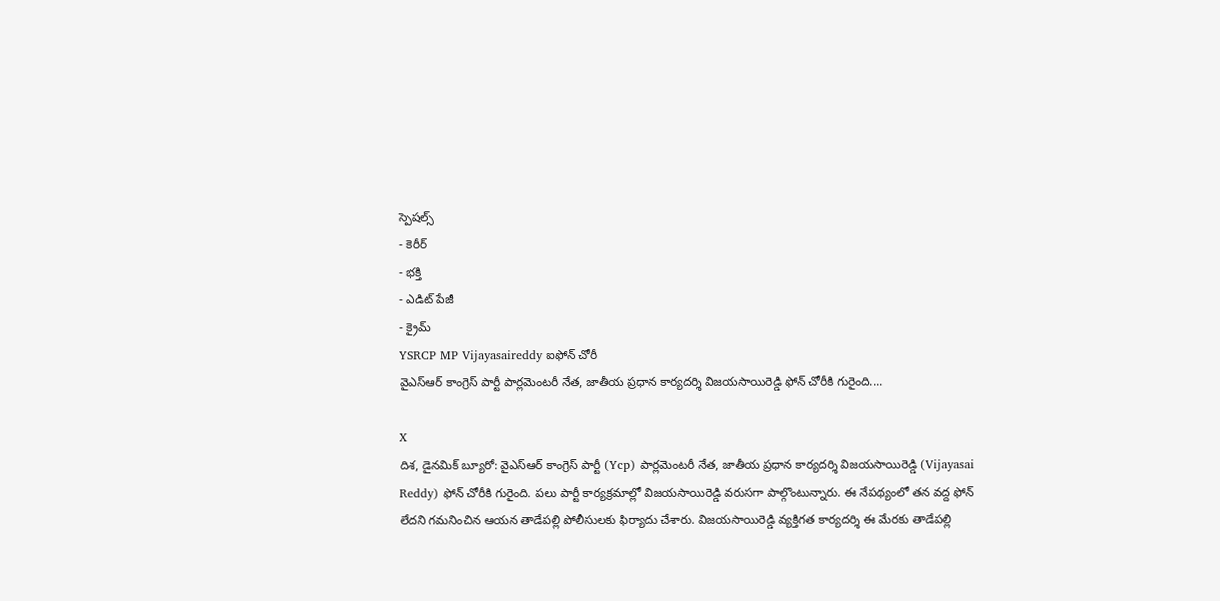స్పెషల్స్
- కెరీర్
- భక్తి
- ఎడిట్ పేజీ
- క్రైమ్
YSRCP MP Vijayasaireddy ఐఫోన్ చోరీ
వైఎస్ఆర్ కాంగ్రెస్ పార్టీ పార్లమెంటరీ నేత, జాతీయ ప్రధాన కార్యదర్శి విజయసాయిరెడ్డి ఫోన్ చోరీకి గురైంది....

X
దిశ, డైనమిక్ బ్యూరో: వైఎస్ఆర్ కాంగ్రెస్ పార్టీ (Ycp) పార్లమెంటరీ నేత, జాతీయ ప్రధాన కార్యదర్శి విజయసాయిరెడ్డి (Vijayasai Reddy) ఫోన్ చోరీకి గురైంది. పలు పార్టీ కార్యక్రమాల్లో విజయసాయిరెడ్డి వరుసగా పాల్గొంటున్నారు. ఈ నేపథ్యంలో తన వద్ద ఫోన్ లేదని గమనించిన ఆయన తాడేపల్లి పోలీసులకు ఫిర్యాదు చేశారు. విజయసాయిరెడ్డి వ్యక్తిగత కార్యదర్శి ఈ మేరకు తాడేపల్లి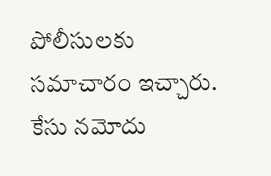పోలీసులకు సమాచారం ఇచ్చారు. కేసు నమోదు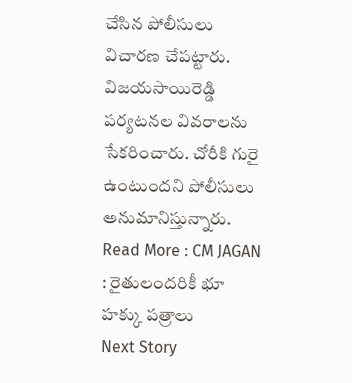చేసిన పోలీసులు విచారణ చేపట్టారు. విజయసాయిరెడ్డి పర్యటనల వివరాలను సేకరించారు. చోరీకి గురై ఉంటుందని పోలీసులు అనుమానిస్తున్నారు.
Read More : CM JAGAN : రైతులందరికీ భూ హక్కు పత్రాలు
Next Story